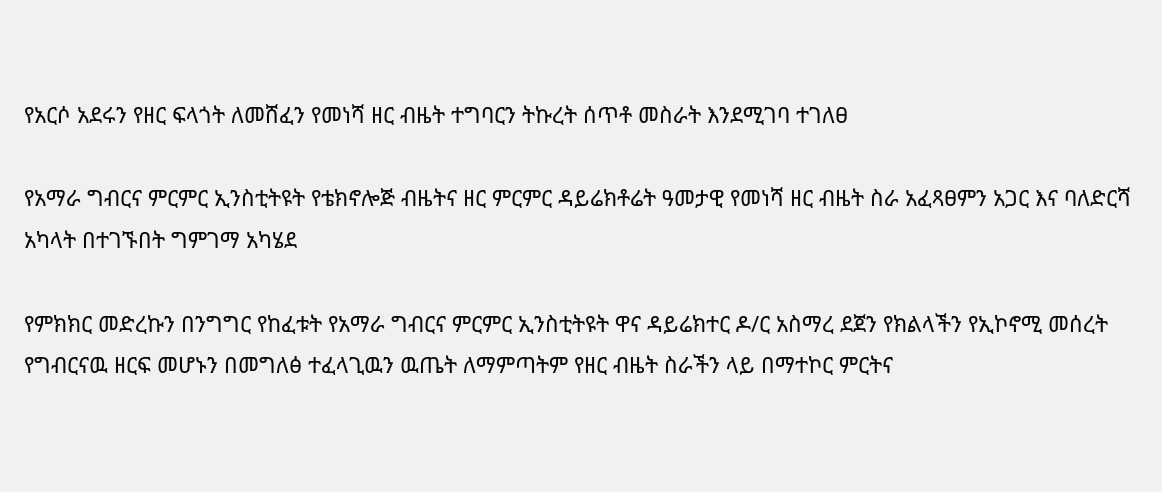የአርሶ አደሩን የዘር ፍላጎት ለመሸፈን የመነሻ ዘር ብዜት ተግባርን ትኩረት ሰጥቶ መስራት እንደሚገባ ተገለፀ

የአማራ ግብርና ምርምር ኢንስቲትዩት የቴክኖሎጅ ብዜትና ዘር ምርምር ዳይሬክቶሬት ዓመታዊ የመነሻ ዘር ብዜት ስራ አፈጻፀምን አጋር እና ባለድርሻ አካላት በተገኙበት ግምገማ አካሄደ

የምክክር መድረኩን በንግግር የከፈቱት የአማራ ግብርና ምርምር ኢንስቲትዩት ዋና ዳይሬክተር ዶ/ር አስማረ ደጀን የክልላችን የኢኮኖሚ መሰረት የግብርናዉ ዘርፍ መሆኑን በመግለፅ ተፈላጊዉን ዉጤት ለማምጣትም የዘር ብዜት ስራችን ላይ በማተኮር ምርትና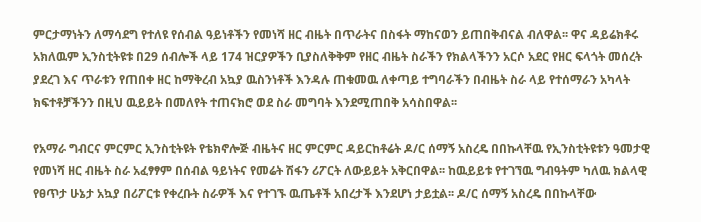ምርታማነትን ለማሳደግ የተለዩ የሰብል ዓይነቶችን የመነሻ ዘር ብዜት በጥራትና በስፋት ማከናወን ይጠበቅብናል ብለዋል፡፡ ዋና ዳይሬክቶሩ አክለዉም ኢንስቲትዩቱ በ29 ሰብሎች ላይ 174 ዝርያዎችን ቢያስለቅቅም የዘር ብዜት ስራችን የክልላችንን አርሶ አደር የዘር ፍላጎት መሰረት ያደረገ እና ጥራቱን የጠበቀ ዘር ከማቅረብ አኳያ ዉስንነቶች እንዳሉ ጠቁመዉ ለቀጣይ ተግባራችን በብዜት ስራ ላይ የተሰማራን አካላት ክፍተቶቻችንን በዚህ ዉይይት በመለየት ተጠናክሮ ወደ ስራ መግባት እንደሚጠበቅ አሳስበዋል፡፡

የአማራ ግብርና ምርምር ኢንስቲትዩት የቴክኖሎጅ ብዜትና ዘር ምርምር ዳይርከቶሬት ዶ/ር ሰማኝ አስረዴ በበኩላቸዉ የኢንስቲትዩቱን ዓመታዊ የመነሻ ዘር ብዜት ስራ አፈፃፃም በሰብል ዓይነትና የመሬት ሽፋን ሪፖርት ለውይይት አቅርበዋል፡፡ ከዉይይቱ የተገኘዉ ግብዓትም ካለዉ ክልላዊ የፀጥታ ሁኔታ አኳያ በሪፖርቱ የቀረቡት ስራዎች እና የተገኙ ዉጤቶች አበረታች እንደሆነ ታይቷል፡፡ ዶ/ር ሰማኝ አስረዴ በበኩላቸው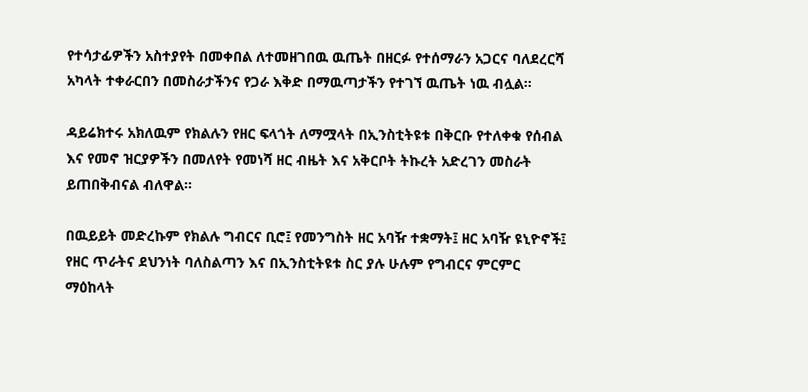የተሳታፊዎችን አስተያየት በመቀበል ለተመዘገበዉ ዉጤት በዘርፉ የተሰማራን አጋርና ባለደረርሻ አካላት ተቀራርበን በመስራታችንና የጋራ እቅድ በማዉጣታችን የተገኘ ዉጤት ነዉ ብሏል፡፡

ዳይሬክተሩ አክለዉም የክልሉን የዘር ፍላጎት ለማሟላት በኢንስቲትዩቱ በቅርቡ የተለቀቁ የሰብል እና የመኖ ዝርያዎችን በመለየት የመነሻ ዘር ብዜት እና አቅርቦት ትኩረት አድረገን መስራት ይጠበቅብናል ብለዋል፡፡

በዉይይት መድረኩም የክልሉ ግብርና ቢሮ፤ የመንግስት ዘር አባዥ ተቋማት፤ ዘር አባዥ ዩኒዮኖች፤ የዘር ጥራትና ደህንነት ባለስልጣን እና በኢንስቲትዩቱ ስር ያሉ ሁሉም የግብርና ምርምር ማዕከላት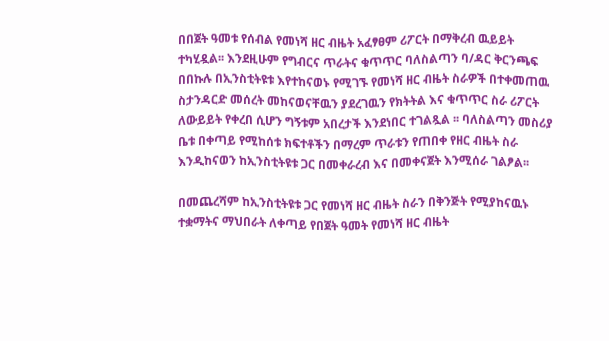በበጀት ዓመቱ የሰብል የመነሻ ዘር ብዜት አፈፃፀም ሪፖርት በማቅረብ ዉይይት ተካሂዷል፡፡ እንደዚሁም የግብርና ጥራትና ቁጥጥር ባለስልጣን ባ/ዳር ቅርንጫፍ በበኩሉ በኢንስቲትዩቱ እየተከናወኑ የሚገኙ የመነሻ ዘር ብዜት ስራዎች በተቀመጠዉ ስታንዳርድ መሰረት መከናወናቸዉን ያደረገዉን የክትትል እና ቁጥጥር ስራ ሪፖርት ለውይይት የቀረበ ሲሆን ግኝቱም አበረታች እንደነበር ተገልጿል ፡፡ ባለስልጣን መስሪያ ቤቱ በቀጣይ የሚከሰቱ ክፍተቶችን በማረም ጥራቱን የጠበቀ የዘር ብዜት ስራ እንዲከናወን ከኢንስቲትዩቱ ጋር በመቀራረብ እና በመቀናጀት እንሚሰራ ገልፆል፡፡

በመጨረሻም ከኢንስቲትዩቱ ጋር የመነሻ ዘር ብዜት ስራን በቅንጅት የሚያከናዉኑ ተቋማትና ማህበራት ለቀጣይ የበጀት ዓመት የመነሻ ዘር ብዜት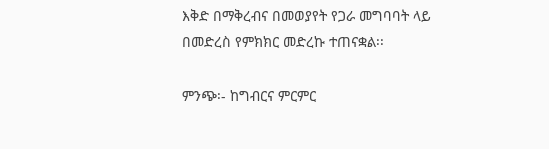እቅድ በማቅረብና በመወያየት የጋራ መግባባት ላይ በመድረስ የምክክር መድረኩ ተጠናቋል፡፡

ምንጭ፡- ከግብርና ምርምር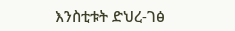እንስቲቱት ድህረ-ገፅ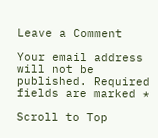Leave a Comment

Your email address will not be published. Required fields are marked *

Scroll to Top